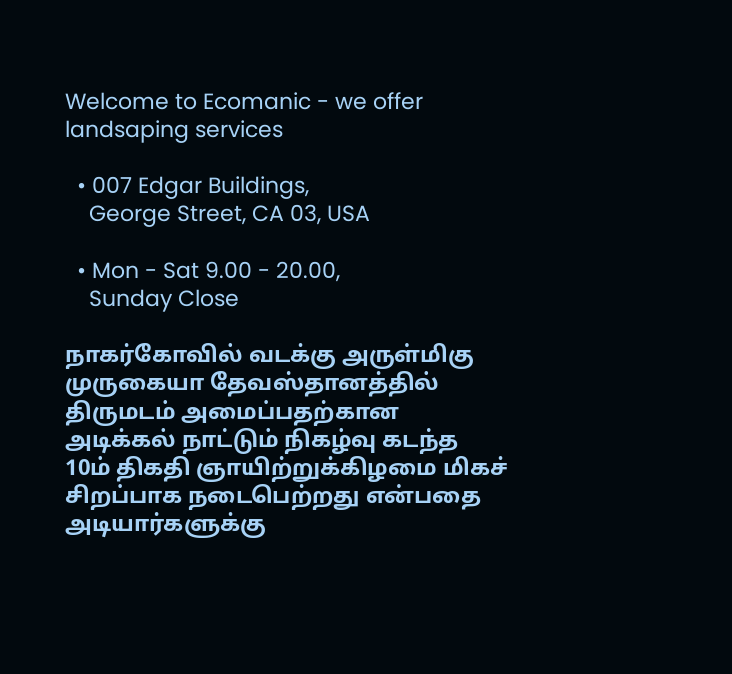Welcome to Ecomanic - we offer landsaping services

  • 007 Edgar Buildings,
    George Street, CA 03, USA

  • Mon - Sat 9.00 - 20.00,
    Sunday Close

நாகர்கோவில் வடக்கு அருள்மிகு முருகையா தேவஸ்தானத்தில் திருமடம் அமைப்பதற்கான அடிக்கல் நாட்டும் நிகழ்வு கடந்த 10ம் திகதி ஞாயிற்றுக்கிழமை மிகச் சிறப்பாக நடைபெற்றது என்பதை அடியார்களுக்கு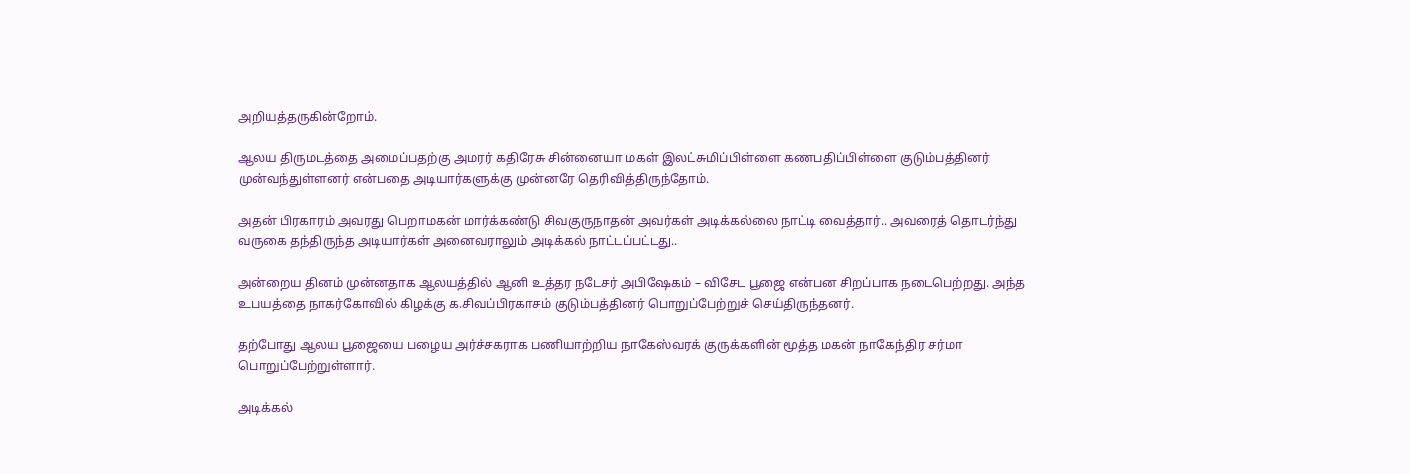அறியத்தருகின்றோம்.

ஆலய திருமடத்தை அமைப்பதற்கு அமரர் கதிரேசு சின்னையா மகள் இலட்சுமிப்பிள்ளை கணபதிப்பிள்ளை குடும்பத்தினர் முன்வந்துள்ளனர் என்பதை அடியார்களுக்கு முன்னரே தெரிவித்திருந்தோம்.

அதன் பிரகாரம் அவரது பெறாமகன் மார்க்கண்டு சிவகுருநாதன் அவர்கள் அடிக்கல்லை நாட்டி வைத்தார்.. அவரைத் தொடர்ந்து வருகை தந்திருந்த அடியார்கள் அனைவராலும் அடிக்கல் நாட்டப்பட்டது..

அன்றைய தினம் முன்னதாக ஆலயத்தில் ஆனி உத்தர நடேசர் அபிஷேகம் – விசேட பூஜை என்பன சிறப்பாக நடைபெற்றது. அந்த  உபயத்தை நாகர்கோவில் கிழக்கு க.சிவப்பிரகாசம் குடும்பத்தினர் பொறுப்பேற்றுச் செய்திருந்தனர்.

தற்போது ஆலய பூஜையை பழைய அர்ச்சகராக பணியாற்றிய நாகேஸ்வரக் குருக்களின் மூத்த மகன் நாகேந்திர சர்மா பொறுப்பேற்றுள்ளார்.

அடிக்கல்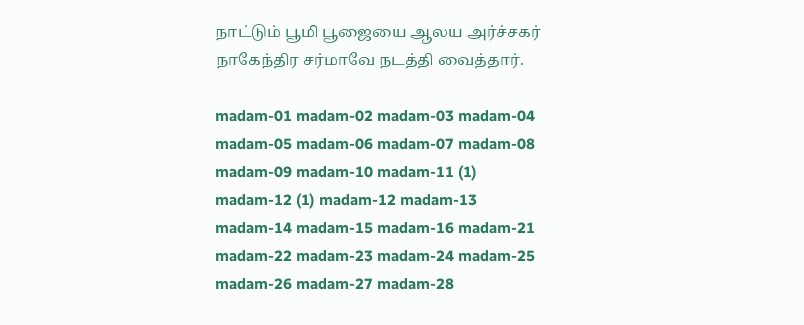நாட்டும் பூமி பூஜையை ஆலய அர்ச்சகர் நாகேந்திர சர்மாவே நடத்தி வைத்தார்.

madam-01 madam-02 madam-03 madam-04 madam-05 madam-06 madam-07 madam-08 madam-09 madam-10 madam-11 (1) madam-12 (1) madam-12 madam-13 madam-14 madam-15 madam-16 madam-21 madam-22 madam-23 madam-24 madam-25 madam-26 madam-27 madam-28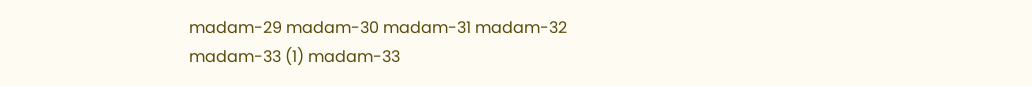madam-29 madam-30 madam-31 madam-32 madam-33 (1) madam-33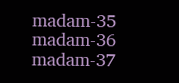madam-35 madam-36 madam-37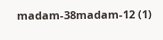madam-38madam-12 (1)